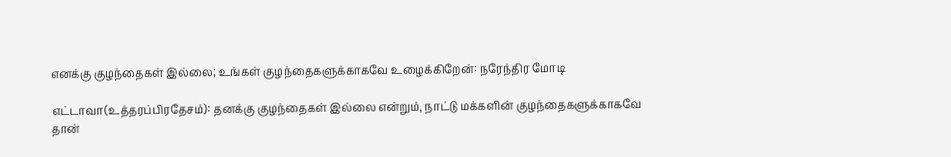எனக்கு குழந்தைகள் இல்லை; உங்கள் குழந்தைகளுக்காகவே உழைக்கிறேன்: நரேந்திர மோடி

எட்டாவா(உத்தரப்பிரதேசம்): தனக்கு குழந்தைகள் இல்லை என்றும், நாட்டு மக்களின் குழந்தைகளுக்காகவே தான்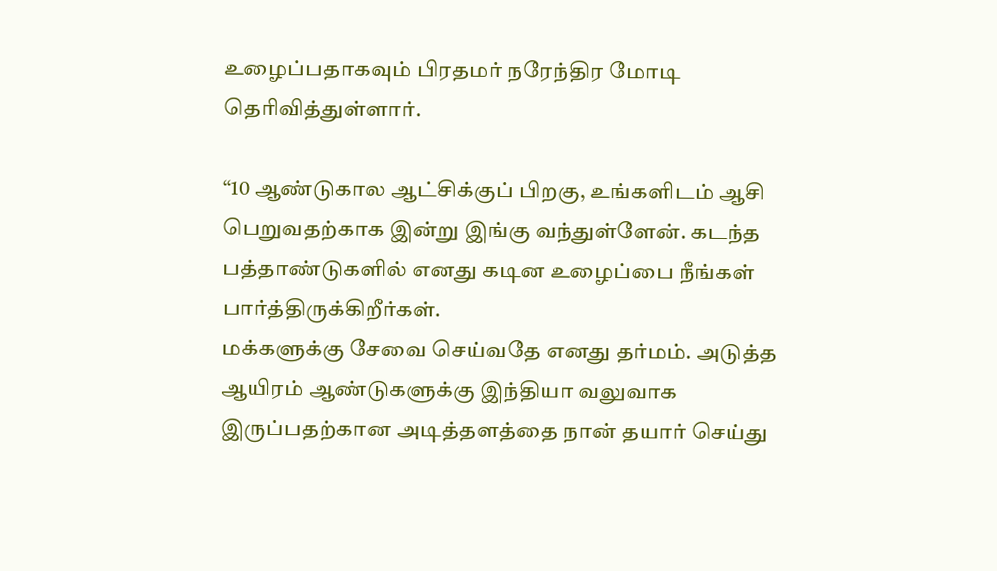உழைப்பதாகவும் பிரதமர் நரேந்திர மோடி தெரிவித்துள்ளார்.

“10 ஆண்டுகால ஆட்சிக்குப் பிறகு, உங்களிடம் ஆசி பெறுவதற்காக இன்று இங்கு வந்துள்ளேன். கடந்த பத்தாண்டுகளில் எனது கடின உழைப்பை நீங்கள் பார்த்திருக்கிறீர்கள்.
மக்களுக்கு சேவை செய்வதே எனது தர்மம். அடுத்த ஆயிரம் ஆண்டுகளுக்கு இந்தியா வலுவாக இருப்பதற்கான அடித்தளத்தை நான் தயார் செய்து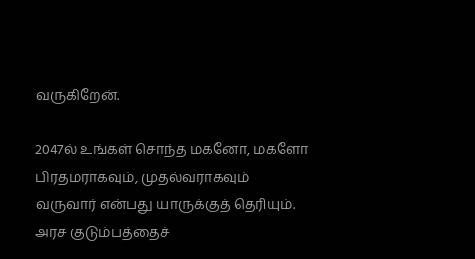வருகிறேன்.

2047ல் உங்கள் சொந்த மகனோ, மகளோ பிரதமராகவும், முதல்வராகவும் வருவார் என்பது யாருக்குத் தெரியும். அரச குடும்பத்தைச்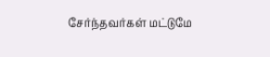சேர்ந்தவர்கள் மட்டுமே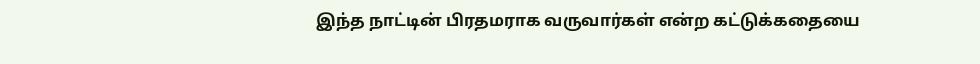இந்த நாட்டின் பிரதமராக வருவார்கள் என்ற கட்டுக்கதையை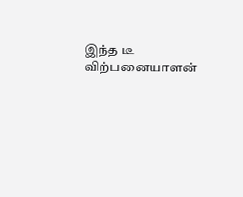இந்த டீ விற்பனையாளன்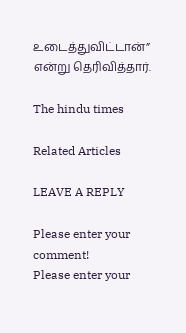உடைத்துவிட்டான்” என்று தெரிவித்தார்.

The hindu times

Related Articles

LEAVE A REPLY

Please enter your comment!
Please enter your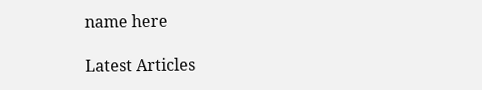name here

Latest Articles